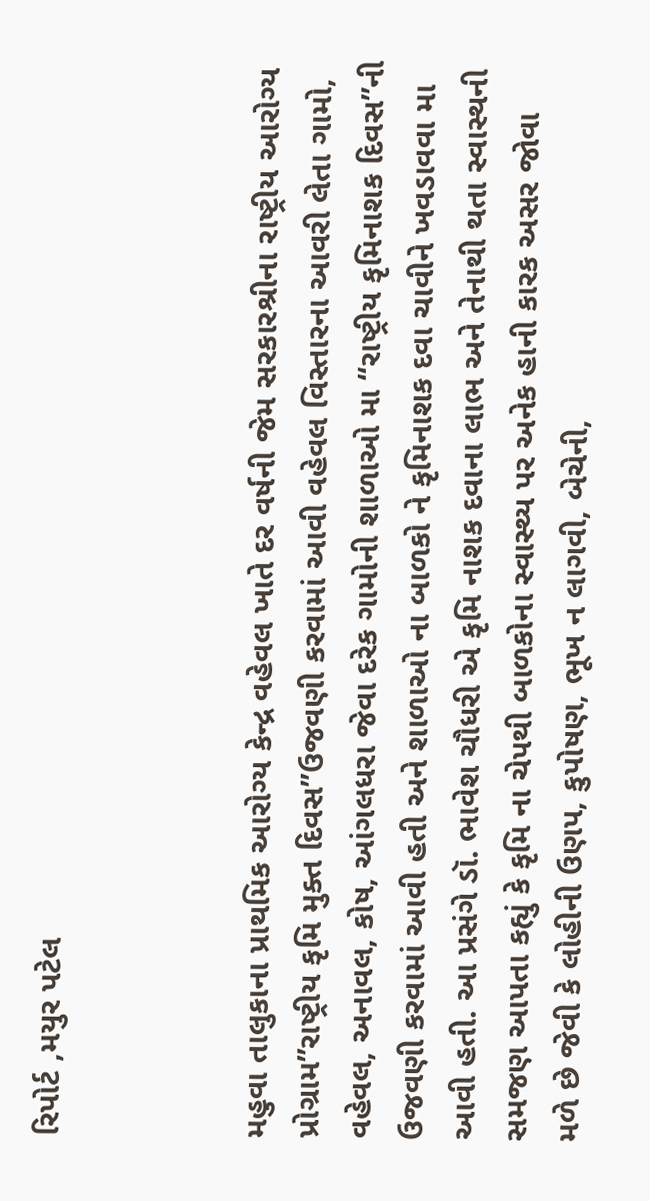રિપોર્ટ ,મયુર પટેલ



મહુવા તાલુકાના પ્રાથમિક આરોગ્ય કેન્દ્ર વહેવલ ખાતે દર વર્ષની જેમ સરકારશ્રીના રાષ્ટ્રીય આરોગ્ય પ્રોગ્રામ”રાષ્ટ્રીય કૃમિ મુક્ત દિવસ”ઉજવણી કરવામાં આવી વહેવલ વિસ્તારના આવરી લેતા ગામો, વહેવલ, અનાવલ, કોષ, આંગલધરા જેવા દરેક ગામોની શાળાઓ મા “રાષ્ટ્રીય કૃમિનાશક દિવસ”ની ઉજવણી કરવામાં આવી હતી અને શાળાઓ ના બાળકો ને કૃમિનાશક દવા ચાવીને ખવડાવવા મા આવી હતી. આ પ્રસંગે ડૉ. ભાવેશ ચૌધરી એ કૃમિ નાશક દવાના લાભ અને તેનાથી થતા સ્વાસ્થની સમજણ આપતા કહ્યું કે કૃમિ ના ચેપથી બાળકોના સ્વાસ્થ્ય પર અનેક હાની કારક અસર જોવા મળે છે જેવી કે લોહીની ઉણપ, કુપોષણ, ભૂખ ન લાગવી, બેચેની,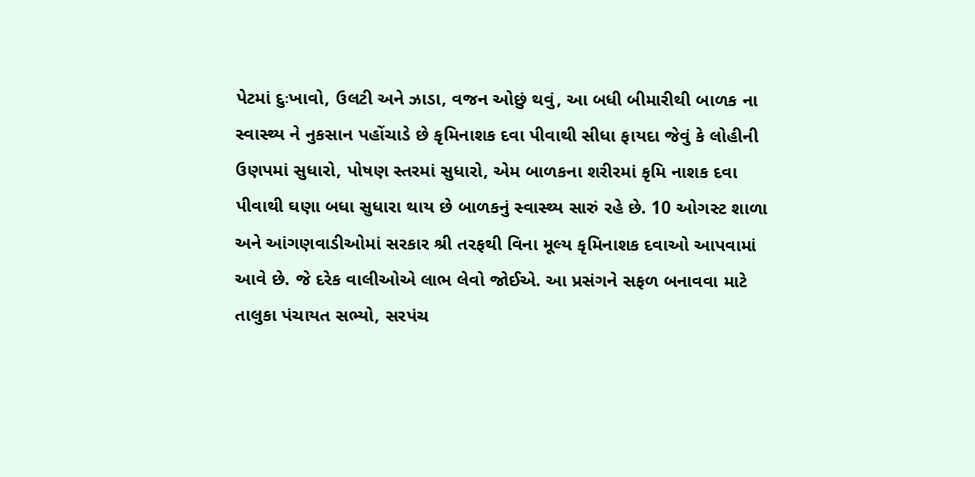પેટમાં દુઃખાવો, ઉલટી અને ઝાડા, વજન ઓછું થવું, આ બધી બીમારીથી બાળક ના સ્વાસ્થ્ય ને નુકસાન પહોંચાડે છે કૃમિનાશક દવા પીવાથી સીધા ફાયદા જેવું કે લોહીની ઉણપમાં સુધારો, પોષણ સ્તરમાં સુધારો, એમ બાળકના શરીરમાં કૃમિ નાશક દવા પીવાથી ઘણા બધા સુધારા થાય છે બાળકનું સ્વાસ્થ્ય સારું રહે છે. 10 ઓગસ્ટ શાળા અને આંગણવાડીઓમાં સરકાર શ્રી તરફથી વિના મૂલ્ય કૃમિનાશક દવાઓ આપવામાં આવે છે. જે દરેક વાલીઓએ લાભ લેવો જોઈએ. આ પ્રસંગને સફળ બનાવવા માટે તાલુકા પંચાયત સભ્યો, સરપંચ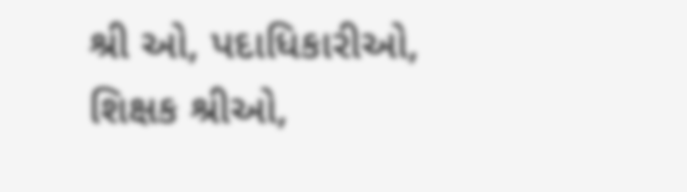શ્રી ઓ, પદાધિકારીઓ, શિક્ષક શ્રીઓ,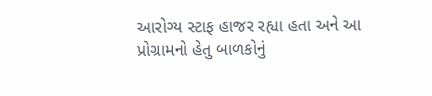આરોગ્ય સ્ટાફ હાજર રહ્યા હતા અને આ પ્રોગ્રામનો હેતુ બાળકોનું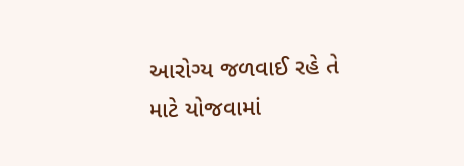આરોગ્ય જળવાઈ રહે તે માટે યોજવામાં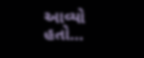આવ્યો હતો…